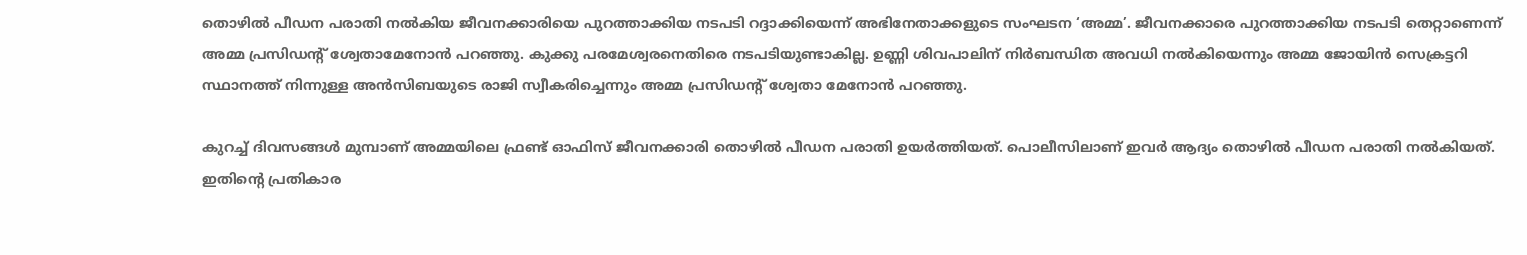തൊഴില്‍ പീഡന പരാതി നല്‍കിയ ജീവനക്കാരിയെ പുറത്താക്കിയ നടപടി റദ്ദാക്കിയെന്ന് അഭിനേതാക്കളുടെ സംഘടന ‘അമ്മ’. ജീവനക്കാരെ പുറത്താക്കിയ നടപടി തെറ്റാണെന്ന് അമ്മ പ്രസിഡന്റ് ശ്വേതാമേനോന്‍ പറഞ്ഞു. കുക്കു പരമേശ്വരനെതിരെ നടപടിയുണ്ടാകില്ല. ഉണ്ണി ശിവപാലിന് നിര്‍ബന്ധിത അവധി നല്‍കിയെന്നും അമ്മ ജോയിന്‍ സെക്രട്ടറി സ്ഥാനത്ത് നിന്നുള്ള അന്‍സിബയുടെ രാജി സ്വീകരിച്ചെന്നും അമ്മ പ്രസിഡന്റ് ശ്വേതാ മേനോന്‍ പറഞ്ഞു.

കുറച്ച് ദിവസങ്ങള്‍ മുമ്പാണ് അമ്മയിലെ ഫ്രണ്ട് ഓഫിസ് ജീവനക്കാരി തൊഴില്‍ പീഡന പരാതി ഉയര്‍ത്തിയത്. പൊലീസിലാണ് ഇവര്‍ ആദ്യം തൊഴില്‍ പീഡന പരാതി നല്‍കിയത്. ഇതിന്റെ പ്രതികാര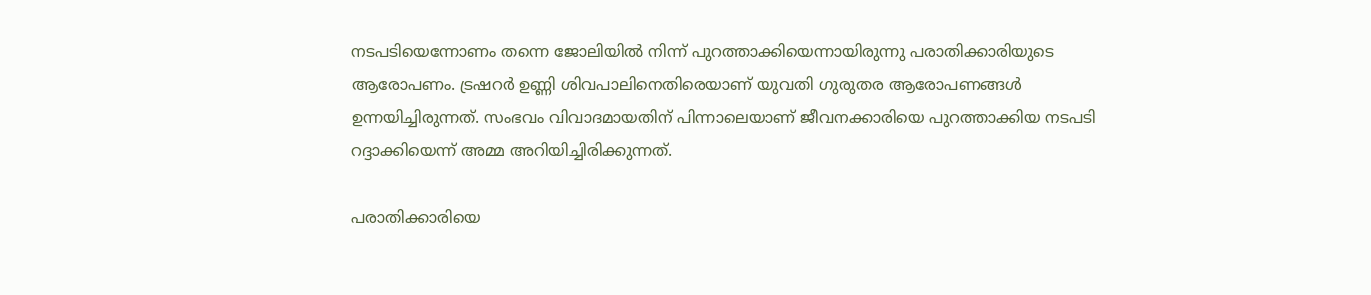നടപടിയെന്നോണം തന്നെ ജോലിയില്‍ നിന്ന് പുറത്താക്കിയെന്നായിരുന്നു പരാതിക്കാരിയുടെ ആരോപണം. ട്രഷറര്‍ ഉണ്ണി ശിവപാലിനെതിരെയാണ് യുവതി ഗുരുതര ആരോപണങ്ങള്‍ ഉന്നയിച്ചിരുന്നത്. സംഭവം വിവാദമായതിന് പിന്നാലെയാണ് ജീവനക്കാരിയെ പുറത്താക്കിയ നടപടി റദ്ദാക്കിയെന്ന് അമ്മ അറിയിച്ചിരിക്കുന്നത്.

പരാതിക്കാരിയെ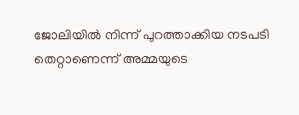ജോലിയില്‍ നിന്ന് പുറത്താക്കിയ നടപടി തെറ്റാണെന്ന് അമ്മയുടെ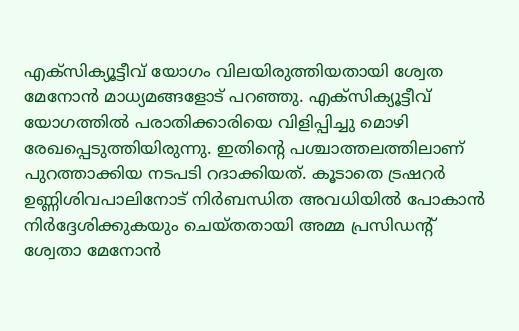എക്‌സിക്യൂട്ടീവ് യോഗം വിലയിരുത്തിയതായി ശ്വേത മേനോന്‍ മാധ്യമങ്ങളോട് പറഞ്ഞു. എക്‌സിക്യൂട്ടീവ് യോഗത്തില്‍ പരാതിക്കാരിയെ വിളിപ്പിച്ചു മൊഴി രേഖപ്പെടുത്തിയിരുന്നു. ഇതിന്റെ പശ്ചാത്തലത്തിലാണ് പുറത്താക്കിയ നടപടി റദാക്കിയത്. കൂടാതെ ട്രഷറര്‍ ഉണ്ണിശിവപാലിനോട് നിര്‍ബന്ധിത അവധിയില്‍ പോകാന്‍ നിര്‍ദ്ദേശിക്കുകയും ചെയ്തതായി അമ്മ പ്രസിഡന്റ് ശ്വേതാ മേനോന്‍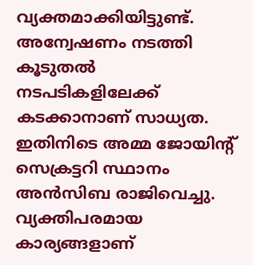വ്യക്തമാക്കിയിട്ടുണ്ട്. അന്വേഷണം നടത്തി കൂടുതല്‍ നടപടികളിലേക്ക് കടക്കാനാണ് സാധ്യത. ഇതിനിടെ അമ്മ ജോയിന്റ് സെക്രട്ടറി സ്ഥാനം അന്‍സിബ രാജിവെച്ചു. വ്യക്തിപരമായ കാര്യങ്ങളാണ്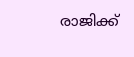രാജിക്ക്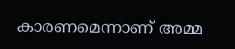കാരണമെന്നാണ് അമ്മ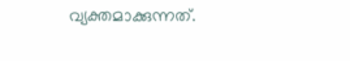വ്യക്തമാക്കുന്നത്.